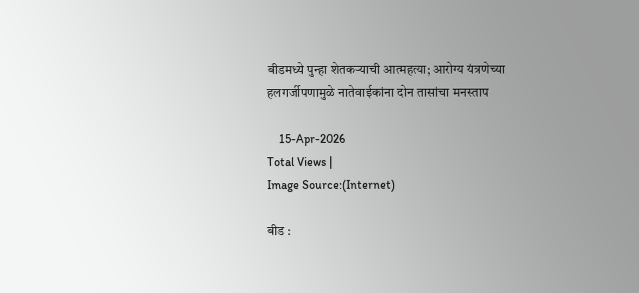बीडमध्ये पुन्हा शेतकऱ्याची आत्महत्या; आरोग्य यंत्रणेच्या हलगर्जीपणामुळे नातेवाईकांना दोन तासांचा मनस्ताप

    15-Apr-2026
Total Views |
Image Source:(Internet)

बीड :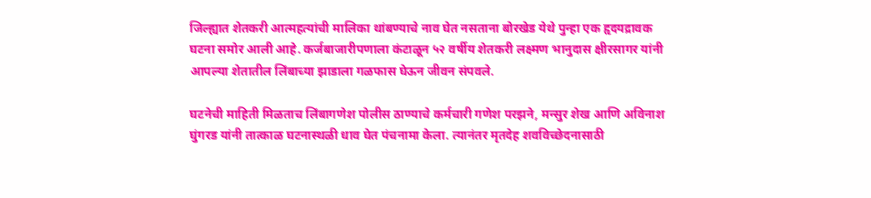जिल्ह्यात शेतकरी आत्महत्यांची मालिका थांबण्याचे नाव घेत नसताना बोरखेड येथे पुन्हा एक हृदयद्रावक घटना समोर आली आहे. कर्जबाजारीपणाला कंटाळून ५२ वर्षीय शेतकरी लक्ष्मण भानुदास क्षीरसागर यांनी आपल्या शेतातील लिंबाच्या झाडाला गळफास घेऊन जीवन संपवले.

घटनेची माहिती मिळताच लिंबागणेश पोलीस ठाण्याचे कर्मचारी गणेश परझने, मन्सुर शेख आणि अविनाश घुंगरड यांनी तात्काळ घटनास्थळी धाव घेत पंचनामा केला. त्यानंतर मृतदेह शवविच्छेदनासाठी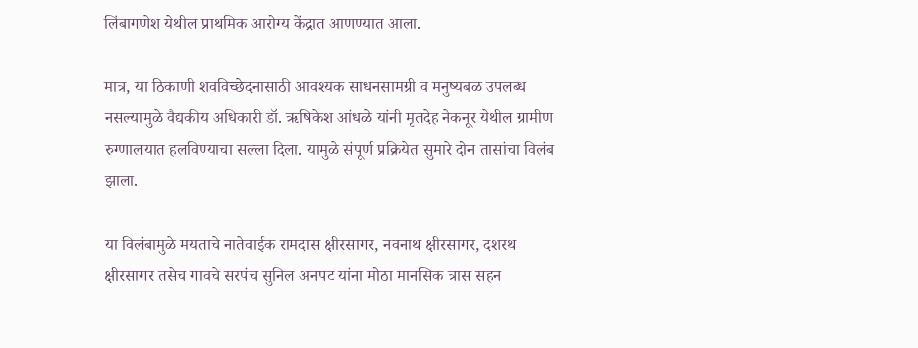लिंबागणेश येथील प्राथमिक आरोग्य केंद्रात आणण्यात आला.

मात्र, या ठिकाणी शवविच्छेदनासाठी आवश्यक साधनसामग्री व मनुष्यबळ उपलब्ध नसल्यामुळे वैद्यकीय अधिकारी डॉ. ऋषिकेश आंधळे यांनी मृतदेह नेकनूर येथील ग्रामीण रुग्णालयात हलविण्याचा सल्ला दिला. यामुळे संपूर्ण प्रक्रियेत सुमारे दोन तासांचा विलंब झाला.

या विलंबामुळे मयताचे नातेवाईक रामदास क्षीरसागर, नवनाथ क्षीरसागर, दशरथ क्षीरसागर तसेच गावचे सरपंच सुनिल अनपट यांना मोठा मानसिक त्रास सहन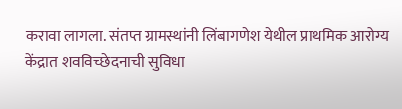करावा लागला. संतप्त ग्रामस्थांनी लिंबागणेश येथील प्राथमिक आरोग्य केंद्रात शवविच्छेदनाची सुविधा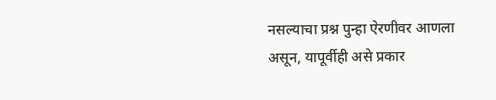नसल्याचा प्रश्न पुन्हा ऐरणीवर आणला असून, यापूर्वीही असे प्रकार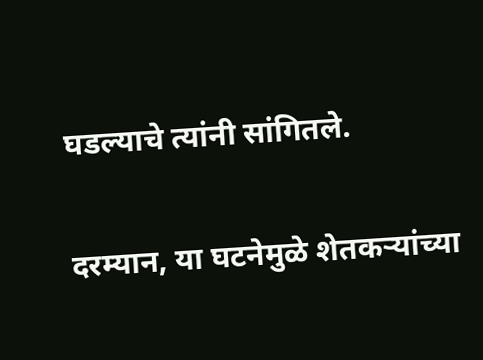घडल्याचे त्यांनी सांगितले.

दरम्यान, या घटनेमुळे शेतकऱ्यांच्या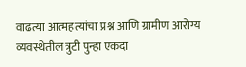वाढत्या आत्महत्यांचा प्रश्न आणि ग्रामीण आरोग्य व्यवस्थेतील त्रुटी पुन्हा एकदा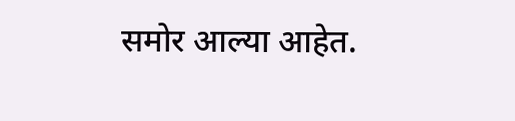समोर आल्या आहेत.